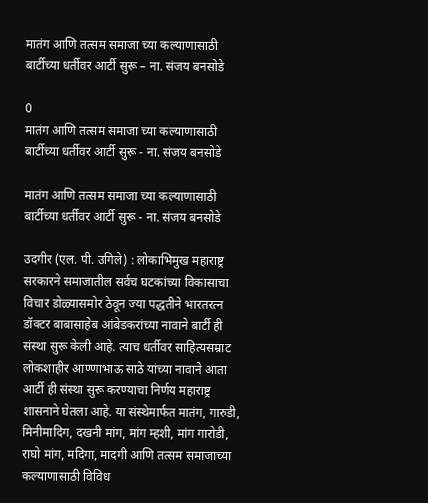मातंग आणि तत्सम समाजा च्या कल्याणासाठी बार्टीच्या धर्तीवर आर्टी सुरू – ना. संजय बनसोडे

0
मातंग आणि तत्सम समाजा च्या कल्याणासाठी बार्टीच्या धर्तीवर आर्टी सुरू - ना. संजय बनसोडे

मातंग आणि तत्सम समाजा च्या कल्याणासाठी बार्टीच्या धर्तीवर आर्टी सुरू - ना. संजय बनसोडे

उदगीर (एल. पी. उगिले) : लोकाभिमुख महाराष्ट्र सरकारने समाजातील सर्वच घटकांच्या विकासाचा विचार डोळ्यासमोर ठेवून ज्या पद्धतीने भारतरत्न डॉक्टर बाबासाहेब आंबेडकरांच्या नावाने बार्टी ही संस्था सुरू केली आहे. त्याच धर्तीवर साहित्यसम्राट लोकशाहीर आण्णाभाऊ साठे यांच्या नावाने आता आर्टी ही संस्था सुरू करण्याचा निर्णय महाराष्ट्र शासनाने घेतला आहे. या संस्थेमार्फत मातंग, गारुडी, मिनीमादिग, दखनी मांग, मांग म्हशी, मांग गारोडी, राघो मांग, मदिगा, मादगी आणि तत्सम समाजाच्या कल्याणासाठी विविध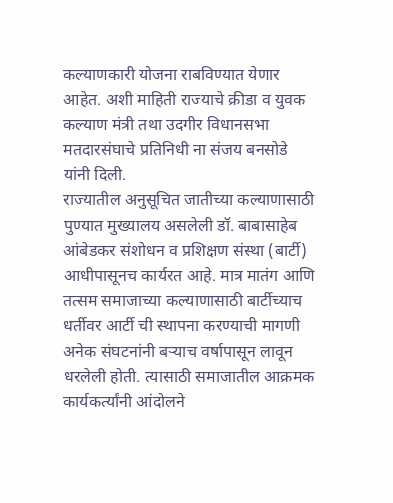कल्याणकारी योजना राबविण्यात येणार आहेत. अशी माहिती राज्याचे क्रीडा व युवक कल्याण मंत्री तथा उदगीर विधानसभा मतदारसंघाचे प्रतिनिधी ना संजय बनसोडे यांनी दिली.
राज्यातील अनुसूचित जातीच्या कल्याणासाठी पुण्यात मुख्यालय असलेली डॉ. बाबासाहेब आंबेडकर संशोधन व प्रशिक्षण संस्था (बार्टी) आधीपासूनच कार्यरत आहे. मात्र मातंग आणि तत्सम समाजाच्या कल्याणासाठी बार्टीच्याच धर्तीवर आर्टी ची स्थापना करण्याची मागणी अनेक संघटनांनी बऱ्याच वर्षापासून लावून धरलेली होती. त्यासाठी समाजातील आक्रमक कार्यकर्त्यांनी आंदोलने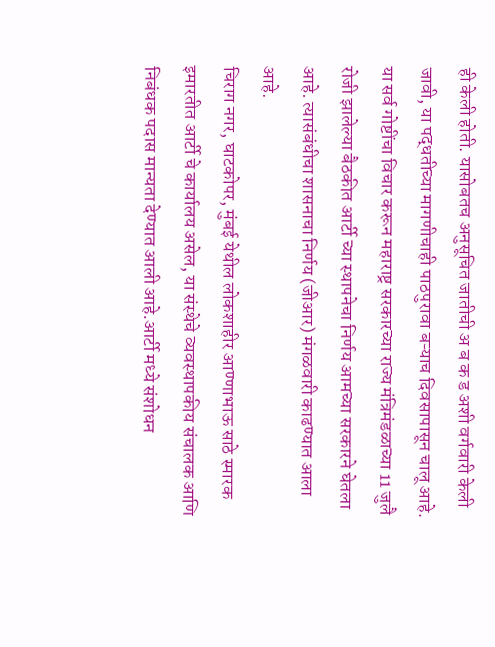ही केली होती. यासोबतच अनुसूचित जातीची अ ब क ड अशी वर्गवारी केली जावी, या पद्धतीच्या मागणीचाही पाठपुरावा बऱ्याच दिवसापासून चालू आहे. या सर्व गोष्टींचा विचार करून महाराष्ट्र सरकारच्या राज्य मंत्रिमंडळाच्या 11 जुलै रोजी झालेल्या बैठकीत आर्टी च्या स्थापनेचा निर्णय आमच्या सरकारने घेतला आहे. त्यासंबंधीचा शासनाचा निर्णय (जीआर) मंगळवारी काढण्यात आला आहे.
चिराग नगर, घाटकोपर, मुंबई येथील लोकशाहीर आण्णाभाऊ साठे स्मारक इमारतीत आर्टी चे कार्यालय असेल, या संस्थेचे व्यवस्थापकीय संचालक आणि निबंधक पदास मान्यता देण्यात आली आहे.आर्टी मध्ये संशोधन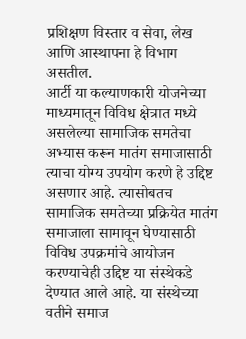प्रशिक्षण विस्तार व सेवा, लेख आणि आस्थापना हे विभाग असतील.
आर्टी या कल्याणकारी योजनेच्या माध्यमातून विविध क्षेत्रात मध्ये असलेल्या सामाजिक समतेचा अभ्यास करून मातंग समाजासाठी त्याचा योग्य उपयोग करणे हे उद्दिष्ट असणार आहे. त्यासोबतच सामाजिक समतेच्या प्रक्रियेत मातंग समाजाला सामावून घेण्यासाठी विविध उपक्रमांचे आयोजन करण्याचेही उद्दिष्ट या संस्थेकडे देण्यात आले आहे. या संस्थेच्या वतीने समाज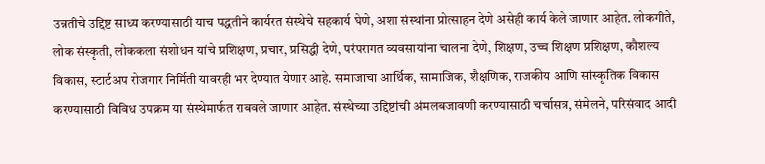उन्नतीचे उद्दिष्ट साध्य करण्यासाठी याच पद्धतीने कार्यरत संस्थेचे सहकार्य घेणे, अशा संस्थांना प्रोत्साहन देणे असेही कार्य केले जाणार आहेत. लोकगीते, लोक संस्कृती, लोककला संशोधन यांचे प्रशिक्षण, प्रचार, प्रसिद्धी देणे, परंपरागत व्यवसायांना चालना देणे, शिक्षण, उच्च शिक्षण प्रशिक्षण, कौशल्य विकास, स्टार्टअप रोजगार निर्मिती यावरही भर देण्यात येणार आहे. समाजाचा आर्थिक, सामाजिक, शैक्षणिक, राजकीय आणि सांस्कृतिक विकास करण्यासाठी विविध उपक्रम या संस्थेमार्फत राबवले जाणार आहेत. संस्थेच्या उद्दिष्टांची अंमलबजावणी करण्यासाठी चर्चासत्र, संमेलने, परिसंवाद आदी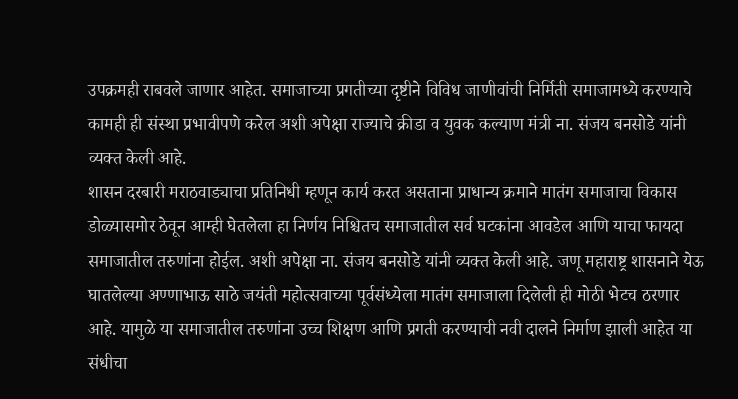उपक्रमही राबवले जाणार आहेत. समाजाच्या प्रगतीच्या दृष्टीने विविध जाणीवांची निर्मिती समाजामध्ये करण्याचे कामही ही संस्था प्रभावीपणे करेल अशी अपेक्षा राज्याचे क्रीडा व युवक कल्याण मंत्री ना. संजय बनसोडे यांनी व्यक्त केली आहे.
शासन दरबारी मराठवाड्याचा प्रतिनिधी म्हणून कार्य करत असताना प्राधान्य क्रमाने मातंग समाजाचा विकास डोळ्यासमोर ठेवून आम्ही घेतलेला हा निर्णय निश्चितच समाजातील सर्व घटकांना आवडेल आणि याचा फायदा समाजातील तरुणांना होईल. अशी अपेक्षा ना. संजय बनसोडे यांनी व्यक्त केली आहे. जणू महाराष्ट्र शासनाने येऊ घातलेल्या अण्णाभाऊ साठे जयंती महोत्सवाच्या पूर्वसंध्येला मातंग समाजाला दिलेली ही मोठी भेटच ठरणार आहे. यामुळे या समाजातील तरुणांना उच्च शिक्षण आणि प्रगती करण्याची नवी दालने निर्माण झाली आहेत या संधीचा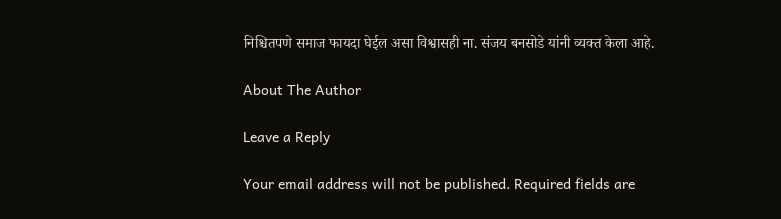निश्चितपणे समाज फायदा घेईल असा विश्वासही ना. संजय बनसोडे यांनी व्यक्त केला आहे.

About The Author

Leave a Reply

Your email address will not be published. Required fields are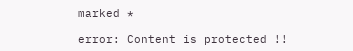marked *

error: Content is protected !!